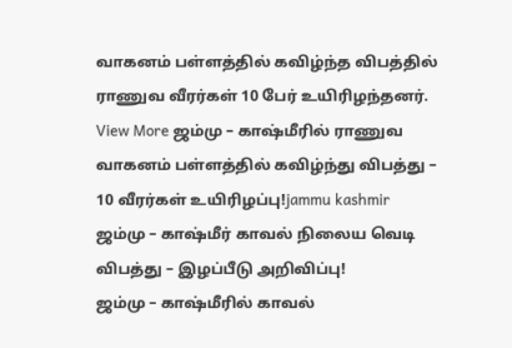வாகனம் பள்ளத்தில் கவிழ்ந்த விபத்தில் ராணுவ வீரர்கள் 10 பேர் உயிரிழந்தனர்.
View More ஜம்மு – காஷ்மீரில் ராணுவ வாகனம் பள்ளத்தில் கவிழ்ந்து விபத்து – 10 வீரர்கள் உயிரிழப்பு!jammu kashmir
ஜம்மு – காஷ்மீர் காவல் நிலைய வெடி விபத்து – இழப்பீடு அறிவிப்பு!
ஜம்மு – காஷ்மீரில் காவல்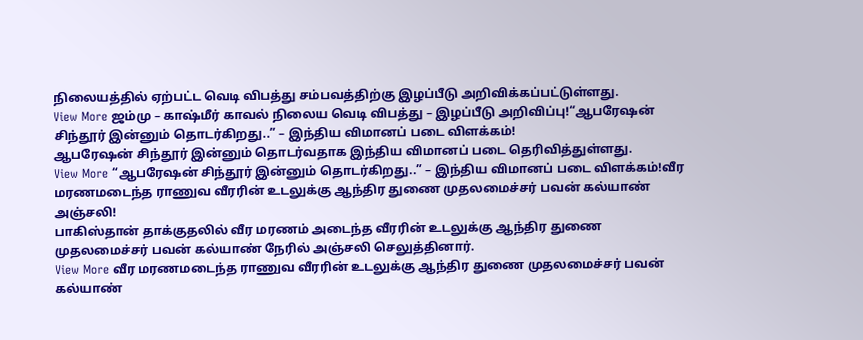நிலையத்தில் ஏற்பட்ட வெடி விபத்து சம்பவத்திற்கு இழப்பீடு அறிவிக்கப்பட்டுள்ளது.
View More ஜம்மு – காஷ்மீர் காவல் நிலைய வெடி விபத்து – இழப்பீடு அறிவிப்பு!“ஆபரேஷன் சிந்தூர் இன்னும் தொடர்கிறது..” – இந்திய விமானப் படை விளக்கம்!
ஆபரேஷன் சிந்தூர் இன்னும் தொடர்வதாக இந்திய விமானப் படை தெரிவித்துள்ளது.
View More “ஆபரேஷன் சிந்தூர் இன்னும் தொடர்கிறது..” – இந்திய விமானப் படை விளக்கம்!வீர மரணமடைந்த ராணுவ வீரரின் உடலுக்கு ஆந்திர துணை முதலமைச்சர் பவன் கல்யாண் அஞ்சலி!
பாகிஸ்தான் தாக்குதலில் வீர மரணம் அடைந்த வீரரின் உடலுக்கு ஆந்திர துணை முதலமைச்சர் பவன் கல்யாண் நேரில் அஞ்சலி செலுத்தினார்.
View More வீர மரணமடைந்த ராணுவ வீரரின் உடலுக்கு ஆந்திர துணை முதலமைச்சர் பவன் கல்யாண்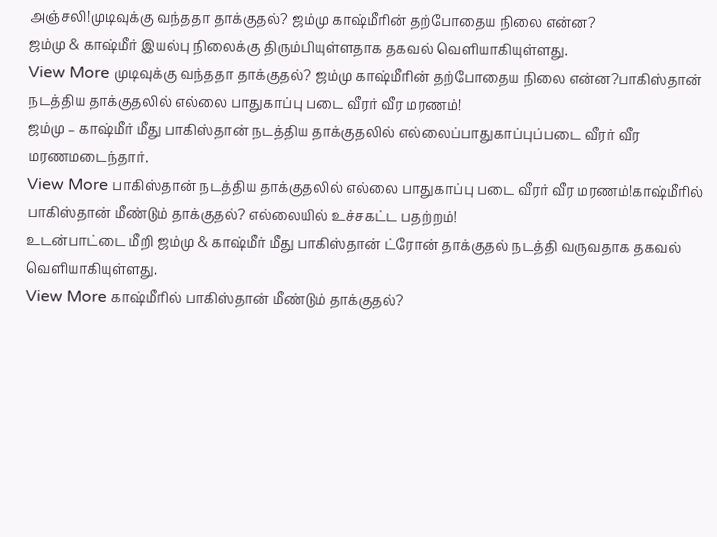அஞ்சலி!முடிவுக்கு வந்ததா தாக்குதல்? ஜம்மு காஷ்மீரின் தற்போதைய நிலை என்ன?
ஜம்மு & காஷ்மீர் இயல்பு நிலைக்கு திரும்பியுள்ளதாக தகவல் வெளியாகியுள்ளது.
View More முடிவுக்கு வந்ததா தாக்குதல்? ஜம்மு காஷ்மீரின் தற்போதைய நிலை என்ன?பாகிஸ்தான் நடத்திய தாக்குதலில் எல்லை பாதுகாப்பு படை வீரர் வீர மரணம்!
ஜம்மு – காஷ்மீர் மீது பாகிஸ்தான் நடத்திய தாக்குதலில் எல்லைப்பாதுகாப்புப்படை வீரர் வீர மரணமடைந்தார்.
View More பாகிஸ்தான் நடத்திய தாக்குதலில் எல்லை பாதுகாப்பு படை வீரர் வீர மரணம்!காஷ்மீரில் பாகிஸ்தான் மீண்டும் தாக்குதல்? எல்லையில் உச்சகட்ட பதற்றம்!
உடன்பாட்டை மீறி ஜம்மு & காஷ்மீர் மீது பாகிஸ்தான் ட்ரோன் தாக்குதல் நடத்தி வருவதாக தகவல் வெளியாகியுள்ளது.
View More காஷ்மீரில் பாகிஸ்தான் மீண்டும் தாக்குதல்?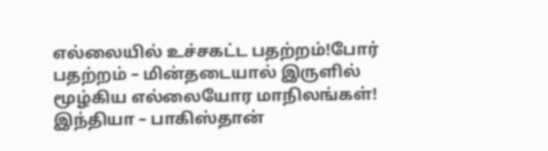எல்லையில் உச்சகட்ட பதற்றம்!போர் பதற்றம் – மின்தடையால் இருளில் மூழ்கிய எல்லையோர மாநிலங்கள்!
இந்தியா – பாகிஸ்தான்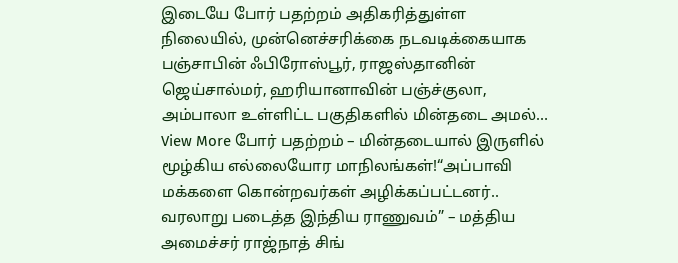இடையே போர் பதற்றம் அதிகரித்துள்ள நிலையில், முன்னெச்சரிக்கை நடவடிக்கையாக பஞ்சாபின் ஃபிரோஸ்பூர், ராஜஸ்தானின் ஜெய்சால்மர், ஹரியானாவின் பஞ்ச்குலா, அம்பாலா உள்ளிட்ட பகுதிகளில் மின்தடை அமல்…
View More போர் பதற்றம் – மின்தடையால் இருளில் மூழ்கிய எல்லையோர மாநிலங்கள்!“அப்பாவி மக்களை கொன்றவர்கள் அழிக்கப்பட்டனர்.. வரலாறு படைத்த இந்திய ராணுவம்” – மத்திய அமைச்சர் ராஜ்நாத் சிங்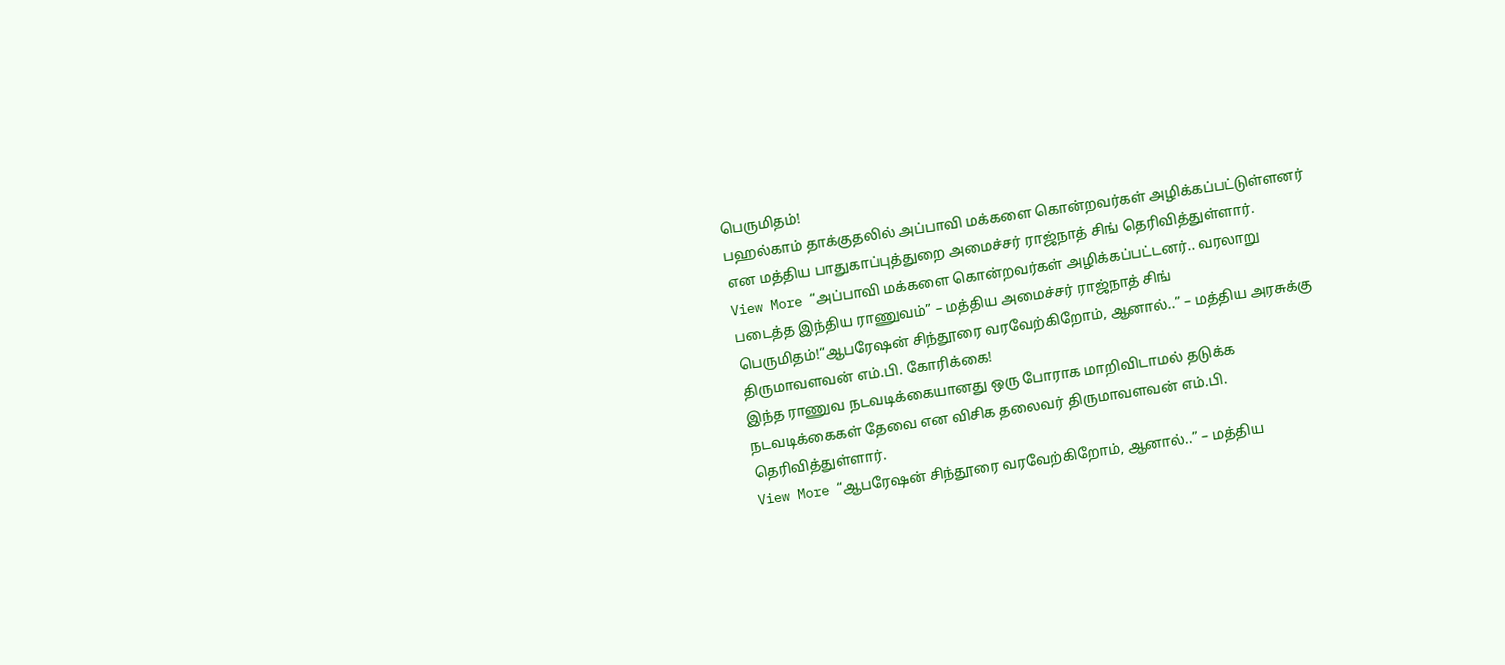பெருமிதம்!
பஹல்காம் தாக்குதலில் அப்பாவி மக்களை கொன்றவர்கள் அழிக்கப்பட்டுள்ளனர் என மத்திய பாதுகாப்புத்துறை அமைச்சர் ராஜ்நாத் சிங் தெரிவித்துள்ளார்.
View More “அப்பாவி மக்களை கொன்றவர்கள் அழிக்கப்பட்டனர்.. வரலாறு படைத்த இந்திய ராணுவம்” – மத்திய அமைச்சர் ராஜ்நாத் சிங் பெருமிதம்!“ஆபரேஷன் சிந்தூரை வரவேற்கிறோம், ஆனால்..” – மத்திய அரசுக்கு திருமாவளவன் எம்.பி. கோரிக்கை!
இந்த ராணுவ நடவடிக்கையானது ஒரு போராக மாறிவிடாமல் தடுக்க நடவடிக்கைகள் தேவை என விசிக தலைவர் திருமாவளவன் எம்.பி. தெரிவித்துள்ளார்.
View More “ஆபரேஷன் சிந்தூரை வரவேற்கிறோம், ஆனால்..” – மத்திய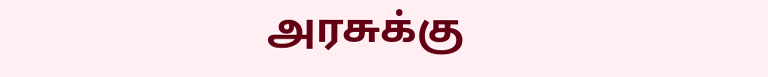அரசுக்கு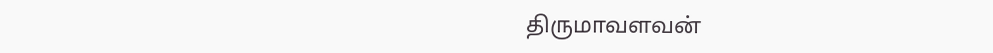திருமாவளவன்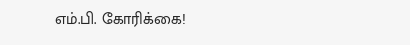எம்.பி. கோரிக்கை!